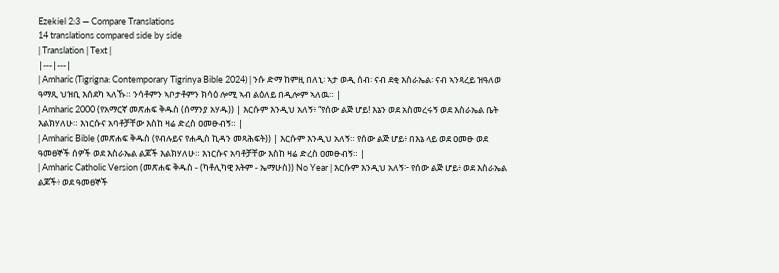Ezekiel 2:3 — Compare Translations
14 translations compared side by side
| Translation | Text |
|---|---|
| Amharic (Tigrigna: Contemporary Tigrinya Bible 2024) | ንሱ ድማ ከምዚ በለኒ፡ ኣታ ወዲ ሰብ፡ ናብ ደቂ እስራኤል፡ ናብ ኣንጻረይ ዝዓለወ ዓማጺ ህዝቢ እሰደካ ኣለኹ። ንሳቶምን ኣቦታቶምን ክሳዕ ሎሚ ኣብ ልዕለይ በዲሎም ኣለዉ። |
| Amharic 2000 (የአማርኛ መጽሐፍ ቅዱስ (ሰማንያ አሃዱ)) | እርሱም እንዲህ አለኝ፥ “የሰው ልጅ ሆይ! እኔን ወደ አስመረሩኝ ወደ እስራኤል ቤት እልክሃለሁ። እነርሱና አባቶቻቸው እስከ ዛሬ ድረስ ዐመፁብኝ። |
| Amharic Bible (መጽሐፍ ቅዱስ (የብሉይና የሐዲስ ኪዳን መጻሕፍት)) | እርሱም እንዲህ አለኝ። የሰው ልጅ ሆይ፥ በእኔ ላይ ወደ ዐመፁ ወደ ዓመፀኞች ሰዎች ወደ እስራኤል ልጆች እልክሃለሁ። እነርሱና አባቶቻቸው እስከ ዛሬ ድረስ ዐመፁብኝ። |
| Amharic Catholic Version (መጽሐፍ ቅዱስ - (ካቶሊካዊ እትም - ኤማሁስ)) No Year | እርሱም እንዲህ አለኝ፦ የሰው ልጅ ሆይ፥ ወደ እስራኤል ልጆች፥ ወደ ዓመፀኞች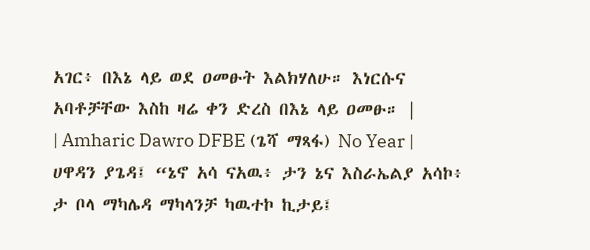አገር፥ በእኔ ላይ ወደ ዐመፁት እልክሃለሁ። እነርሱና አባቶቻቸው እስከ ዛሬ ቀን ድረስ በእኔ ላይ ዐመፁ። |
| Amharic Dawro DFBE (ጌሻ ማጻፋ) No Year | ሀዋዳን ያጌዳ፤ “ኔኖ አሳ ናአዉ፥ ታን ኔና እስራኤልያ አሳኮ፥ ታ ቦላ ማካሌዳ ማካላንቻ ካዉተኮ ኪታይ፤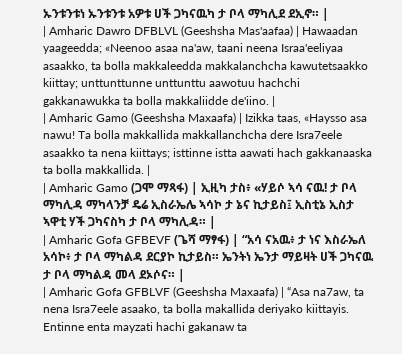ኡንቱንቱነ ኡንቱንቱ አዎቱ ሀች ጋካናዉካ ታ ቦላ ማካሊደ ደኢኖ። |
| Amharic Dawro DFBLVL (Geeshsha Mas'aafaa) | Hawaadan yaageedda; «Neenoo asaa na'aw, taani neena Israa'eeliyaa asaakko, ta bolla makkaleedda makkalanchcha kawutetsaakko kiittay; unttunttunne unttunttu aawotuu hachchi gakkanawukka ta bolla makkaliidde de'iino. |
| Amharic Gamo (Geeshsha Maxaafa) | Izikka taas, «Haysso asa nawu! Ta bolla makkallida makkallanchcha dere Isra7eele asaakko ta nena kiittays; isttinne istta aawati hach gakkanaaska ta bolla makkallida. |
| Amharic Gamo (ጋሞ ማጻፋ) | ኢዚካ ታስ፥ «ሃይሶ ኣሳ ናዉ! ታ ቦላ ማካሊዳ ማካላንቻ ዴሬ ኢስራኤሌ ኣሳኮ ታ ኔና ኪታይስ፤ ኢስቲኔ ኢስታ ኣዋቲ ሃች ጋካናስካ ታ ቦላ ማካሊዳ። |
| Amharic Gofa GFBEVF (ጌሻ ማፃፋ) | “አሳ ናአዉ፥ ታ ነና እስራኤለ አሳኮ፥ ታ ቦላ ማካልዳ ደርያኮ ኪታይስ። ኤንትነ ኤንታ ማይዛት ሀች ጋካናዉ ታ ቦላ ማካልዳ መላ ደኦሶና። |
| Amharic Gofa GFBLVF (Geeshsha Maxaafa) | “Asa na7aw, ta nena Isra7eele asaako, ta bolla makallida deriyako kiittayis. Entinne enta mayzati hachi gakanaw ta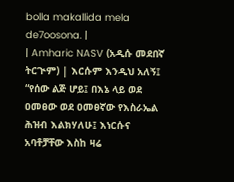bolla makallida mela de7oosona. |
| Amharic NASV (አዲሱ መደበኛ ትርጒም) | እርሱም እንዲህ አለኝ፤ “የሰው ልጅ ሆይ፤ በእኔ ላይ ወደ ዐመፀው ወደ ዐመፀኛው የእስራኤል ሕዝብ እልክሃለሁ፤ እነርሱና አባቶቻቸው እስከ ዛሬ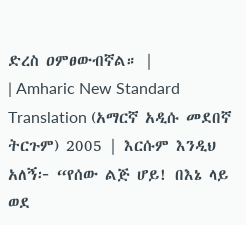ድረስ ዐምፀውብኛል። |
| Amharic New Standard Translation (አማርኛ አዲሱ መደበኛ ትርጉም) 2005 | እርሱም እንዲህ አለኝ፦ “የሰው ልጅ ሆይ! በእኔ ላይ ወደ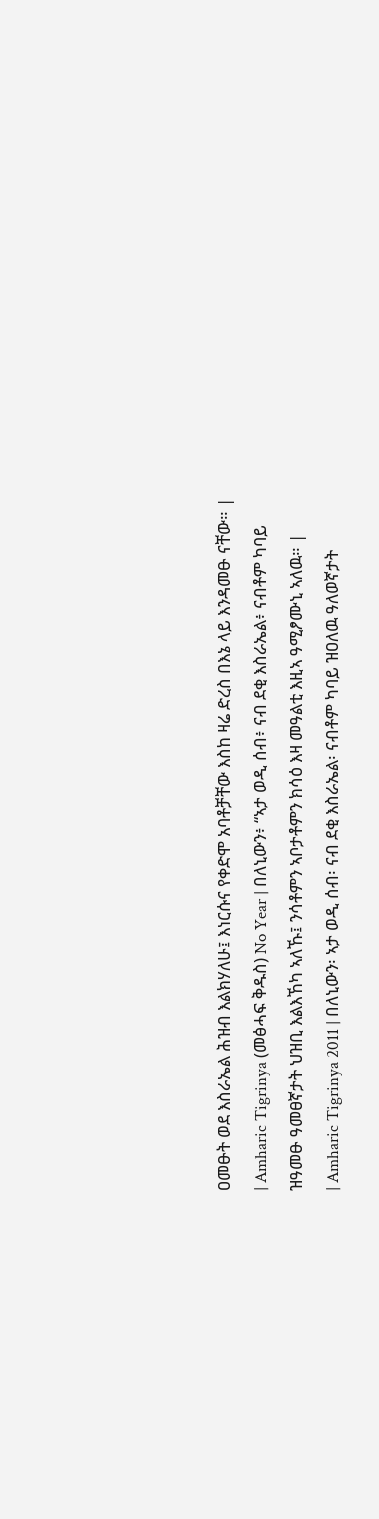ዐመፁት ወደ እስራኤል ሕዝብ እልክሃለሁ፤ እነርሱና የቀድሞ አባቶቻቸው እስከ ዛሬ ድረስ በእኔ ላይ እንዳመፁ ናቸው። |
| Amharic Tigrinya (መፅሓፍ ቅዱስ) No Year | በለኒውን፥ “ኣታ ወዲ ሰብ፥ ናብ ደቂ እስራኤል፥ ናብቶም ካባይ ዝዓመፁ ዓመፀኛታት ህዝቢ እልእኸካ ኣለኹ፤ ንሳቶምን ኣቦታቶምን ክሳዕ እዛ መዓልቲ እዚኣ ዓሚፆሙኒ ኣለዉ። |
| Amharic Tigrinya 2011 | በለኒውን፡ ኣታ ወዲ ሰብ፡ ናብ ደቂ እስራኤል፡ ናብቶም ካባይ ዝዐለዉ ዓለወኛታት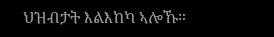ህዝብታት እልእከካ ኣሎኹ።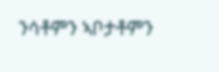ንሳቶምን ኣቦታቶምን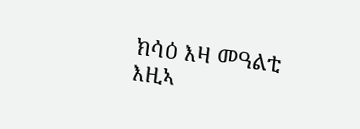ክሳዕ እዛ መዓልቲ እዚኣ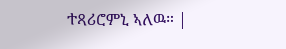ተጻሪሮምኒ ኣለዉ። |